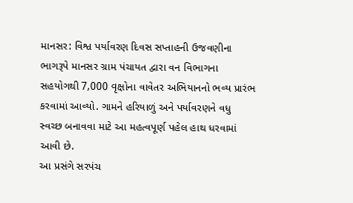માનસર: વિશ્વ પર્યાવરણ દિવસ સપ્તાહની ઉજવણીના ભાગરૂપે માનસર ગ્રામ પંચાયત દ્વારા વન વિભાગના સહયોગથી 7,000 વૃક્ષોના વાવેતર અભિયાનનો ભવ્ય પ્રારંભ કરવામાં આવ્યો. ગામને હરિયાળું અને પર્યાવરણને વધુ સ્વચ્છ બનાવવા માટે આ મહત્વપૂર્ણ પહેલ હાથ ધરવામાં આવી છે.
આ પ્રસંગે સરપંચ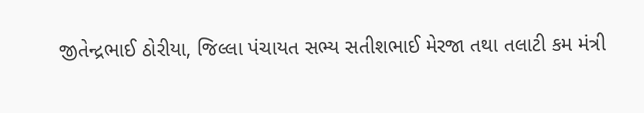જીતેન્દ્રભાઈ ઠોરીયા, જિલ્લા પંચાયત સભ્ય સતીશભાઈ મેરજા તથા તલાટી કમ મંત્રી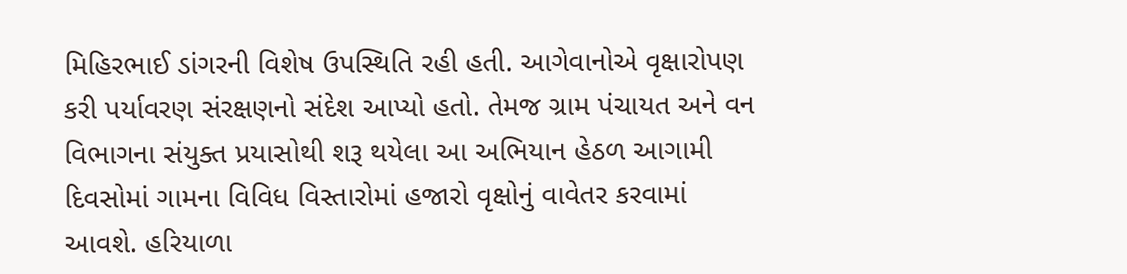મિહિરભાઈ ડાંગરની વિશેષ ઉપસ્થિતિ રહી હતી. આગેવાનોએ વૃક્ષારોપણ કરી પર્યાવરણ સંરક્ષણનો સંદેશ આપ્યો હતો. તેમજ ગ્રામ પંચાયત અને વન વિભાગના સંયુક્ત પ્રયાસોથી શરૂ થયેલા આ અભિયાન હેઠળ આગામી દિવસોમાં ગામના વિવિધ વિસ્તારોમાં હજારો વૃક્ષોનું વાવેતર કરવામાં આવશે. હરિયાળા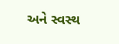અને સ્વસ્થ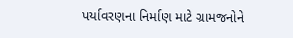પર્યાવરણના નિર્માણ માટે ગ્રામજનોને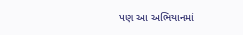પણ આ અભિયાનમાં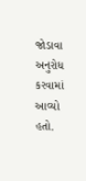જોડાવા અનુરોધ કરવામાં આવ્યો હતો.